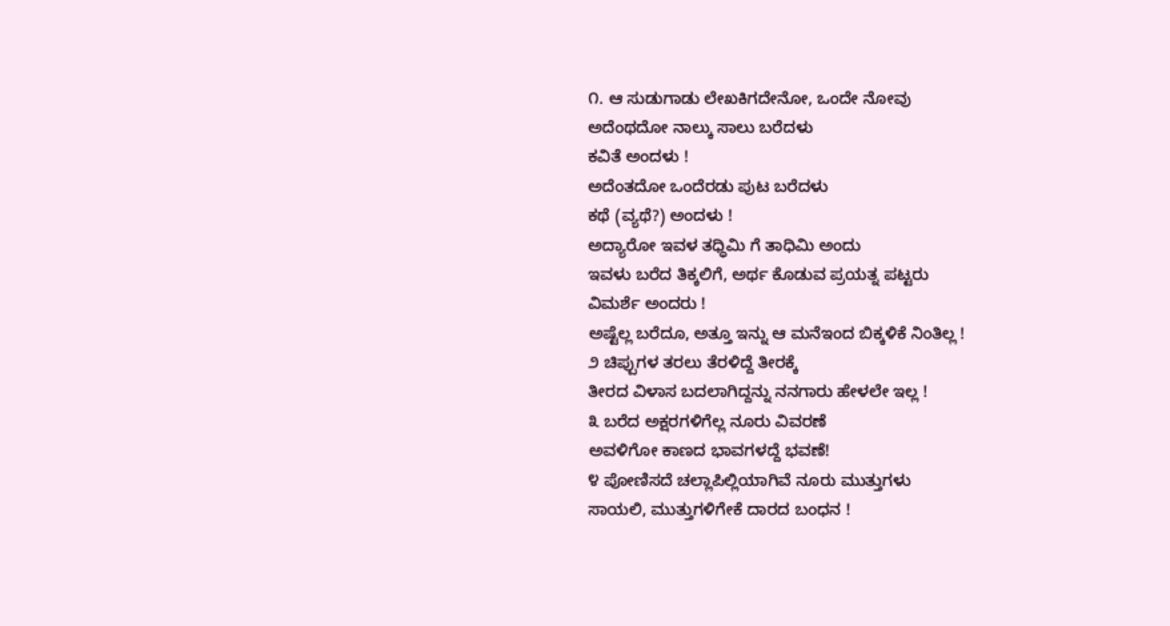೧. ಆ ಸುಡುಗಾಡು ಲೇಖಕಿಗದೇನೋ, ಒಂದೇ ನೋವು
ಅದೆಂಥದೋ ನಾಲ್ಕು ಸಾಲು ಬರೆದಳು
ಕವಿತೆ ಅಂದಳು !
ಅದೆಂತದೋ ಒಂದೆರಡು ಪುಟ ಬರೆದಳು
ಕಥೆ (ವ್ಯಥೆ?) ಅಂದಳು !
ಅದ್ಯಾರೋ ಇವಳ ತಧ್ಧಿಮಿ ಗೆ ತಾಧಿಮಿ ಅಂದು
ಇವಳು ಬರೆದ ತಿಕ್ಕಲಿಗೆ, ಅರ್ಥ ಕೊಡುವ ಪ್ರಯತ್ನ ಪಟ್ಟರು
ವಿಮರ್ಶೆ ಅಂದರು !
ಅಷ್ಟೆಲ್ಲ ಬರೆದೂ, ಅತ್ತೂ ಇನ್ನು ಆ ಮನೆಇಂದ ಬಿಕ್ಕಳಿಕೆ ನಿಂತಿಲ್ಲ !
೨ ಚಿಪ್ಪುಗಳ ತರಲು ತೆರಳಿದ್ದೆ ತೀರಕ್ಕೆ
ತೀರದ ವಿಳಾಸ ಬದಲಾಗಿದ್ದನ್ನು ನನಗಾರು ಹೇಳಲೇ ಇಲ್ಲ !
೩ ಬರೆದ ಅಕ್ಷರಗಳಿಗೆಲ್ಲ ನೂರು ವಿವರಣೆ
ಅವಳಿಗೋ ಕಾಣದ ಭಾವಗಳದ್ದೆ ಭವಣೆ!
೪ ಪೋಣಿಸದೆ ಚಲ್ಲಾಪಿಲ್ಲಿಯಾಗಿವೆ ನೂರು ಮುತ್ತುಗಳು
ಸಾಯಲಿ, ಮುತ್ತುಗಳಿಗೇಕೆ ದಾರದ ಬಂಧನ !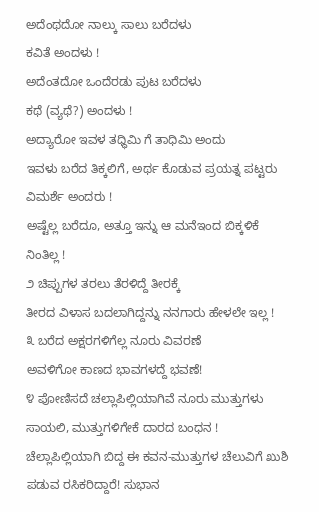ಅದೆಂಥದೋ ನಾಲ್ಕು ಸಾಲು ಬರೆದಳು
ಕವಿತೆ ಅಂದಳು !
ಅದೆಂತದೋ ಒಂದೆರಡು ಪುಟ ಬರೆದಳು
ಕಥೆ (ವ್ಯಥೆ?) ಅಂದಳು !
ಅದ್ಯಾರೋ ಇವಳ ತಧ್ಧಿಮಿ ಗೆ ತಾಧಿಮಿ ಅಂದು
ಇವಳು ಬರೆದ ತಿಕ್ಕಲಿಗೆ, ಅರ್ಥ ಕೊಡುವ ಪ್ರಯತ್ನ ಪಟ್ಟರು
ವಿಮರ್ಶೆ ಅಂದರು !
ಅಷ್ಟೆಲ್ಲ ಬರೆದೂ, ಅತ್ತೂ ಇನ್ನು ಆ ಮನೆಇಂದ ಬಿಕ್ಕಳಿಕೆ ನಿಂತಿಲ್ಲ !
೨ ಚಿಪ್ಪುಗಳ ತರಲು ತೆರಳಿದ್ದೆ ತೀರಕ್ಕೆ
ತೀರದ ವಿಳಾಸ ಬದಲಾಗಿದ್ದನ್ನು ನನಗಾರು ಹೇಳಲೇ ಇಲ್ಲ !
೩ ಬರೆದ ಅಕ್ಷರಗಳಿಗೆಲ್ಲ ನೂರು ವಿವರಣೆ
ಅವಳಿಗೋ ಕಾಣದ ಭಾವಗಳದ್ದೆ ಭವಣೆ!
೪ ಪೋಣಿಸದೆ ಚಲ್ಲಾಪಿಲ್ಲಿಯಾಗಿವೆ ನೂರು ಮುತ್ತುಗಳು
ಸಾಯಲಿ, ಮುತ್ತುಗಳಿಗೇಕೆ ದಾರದ ಬಂಧನ !
ಚೆಲ್ಲಾಪಿಲ್ಲಿಯಾಗಿ ಬಿದ್ದ ಈ ಕವನ-ಮುತ್ತುಗಳ ಚೆಲುವಿಗೆ ಖುಶಿ ಪಡುವ ರಸಿಕರಿದ್ದಾರೆ! ಸುಭಾನ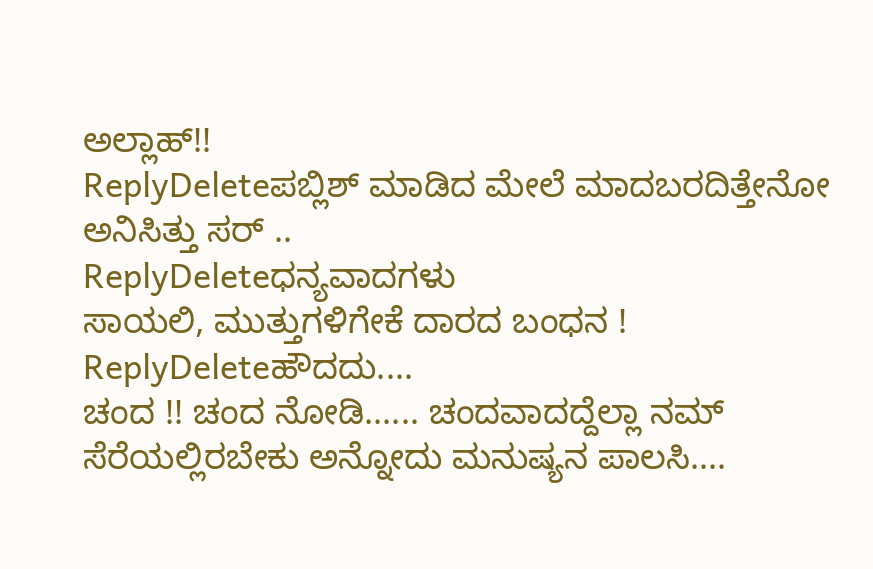ಅಲ್ಲಾಹ್!!
ReplyDeleteಪಬ್ಲಿಶ್ ಮಾಡಿದ ಮೇಲೆ ಮಾದಬರದಿತ್ತೇನೋ ಅನಿಸಿತ್ತು ಸರ್ ..
ReplyDeleteಧನ್ಯವಾದಗಳು
ಸಾಯಲಿ, ಮುತ್ತುಗಳಿಗೇಕೆ ದಾರದ ಬಂಧನ !
ReplyDeleteಹೌದದು....
ಚಂದ !! ಚಂದ ನೋಡಿ...... ಚಂದವಾದದ್ದೆಲ್ಲಾ ನಮ್ ಸೆರೆಯಲ್ಲಿರಬೇಕು ಅನ್ನೋದು ಮನುಷ್ಯನ ಪಾಲಸಿ....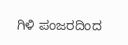ಗಿಳಿ ಪಂಜರದಿಂದ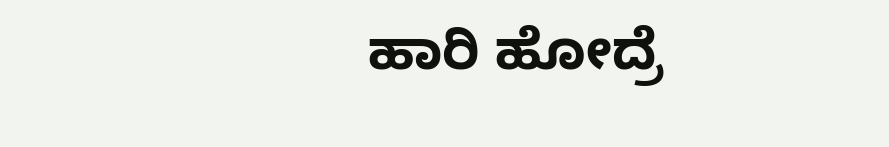ಹಾರಿ ಹೋದ್ರೆ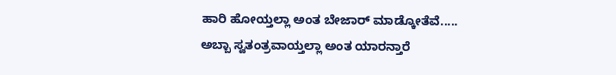ಹಾರಿ ಹೋಯ್ತಲ್ಲಾ ಅಂತ ಬೇಜಾರ್ ಮಾಡ್ಕೋತೆವೆ.....
ಅಬ್ಬಾ ಸ್ವತಂತ್ರವಾಯ್ತಲ್ಲಾ ಅಂತ ಯಾರನ್ತಾರೆ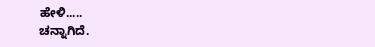ಹೇಳಿ.....
ಚನ್ನಾಗಿದೆ.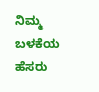ನಿಮ್ಮ ಬಳಕೆಯ ಹೆಸರು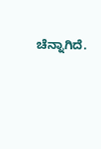ಚೆನ್ನಾಗಿದೆ.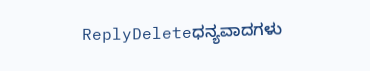ReplyDeleteಧನ್ಯವಾದಗಳು